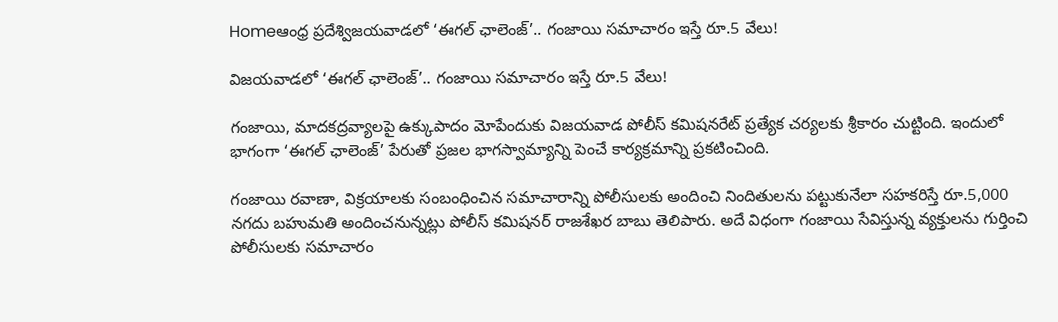Homeఆంధ్ర ప్రదేశ్విజయవాడలో ‘ఈగల్ ఛాలెంజ్’.. గంజాయి సమాచారం ఇస్తే రూ.5 వేలు!

విజయవాడలో ‘ఈగల్ ఛాలెంజ్’.. గంజాయి సమాచారం ఇస్తే రూ.5 వేలు!

గంజాయి, మాదకద్రవ్యాలపై ఉక్కుపాదం మోపేందుకు విజయవాడ పోలీస్ కమిషనరేట్ ప్రత్యేక చర్యలకు శ్రీకారం చుట్టింది. ఇందులో భాగంగా ‘ఈగల్ ఛాలెంజ్’ పేరుతో ప్రజల భాగస్వామ్యాన్ని పెంచే కార్యక్రమాన్ని ప్రకటించింది.

గంజాయి రవాణా, విక్రయాలకు సంబంధించిన సమాచారాన్ని పోలీసులకు అందించి నిందితులను పట్టుకునేలా సహకరిస్తే రూ.5,000 నగదు బహుమతి అందించనున్నట్లు పోలీస్ కమిషనర్ రాజశేఖర బాబు తెలిపారు. అదే విధంగా గంజాయి సేవిస్తున్న వ్యక్తులను గుర్తించి పోలీసులకు సమాచారం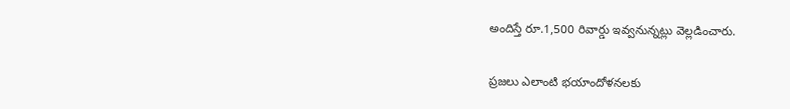అందిస్తే రూ.1,500 రివార్డు ఇవ్వనున్నట్లు వెల్లడించారు.

ప్రజలు ఎలాంటి భయాందోళనలకు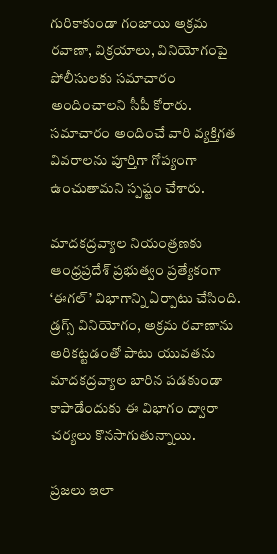గురికాకుండా గంజాయి అక్రమ రవాణా, విక్రయాలు, వినియోగంపై పోలీసులకు సమాచారం అందించాలని సీపీ కోరారు. సమాచారం అందించే వారి వ్యక్తిగత వివరాలను పూర్తిగా గోప్యంగా ఉంచుతామని స్పష్టం చేశారు.

మాదకద్రవ్యాల నియంత్రణకు ఆంధ్రప్రదేశ్ ప్రభుత్వం ప్రత్యేకంగా ‘ఈగల్’ విభాగాన్ని ఏర్పాటు చేసింది. డ్రగ్స్‌ వినియోగం, అక్రమ రవాణాను అరికట్టడంతో పాటు యువతను మాదకద్రవ్యాల బారిన పడకుండా కాపాడేందుకు ఈ విభాగం ద్వారా చర్యలు కొనసాగుతున్నాయి.

ప్రజలు ఇలా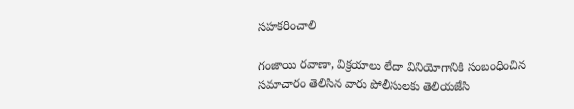సహకరించాలి

గంజాయి రవాణా, విక్రయాలు లేదా వినియోగానికి సంబంధించిన సమాచారం తెలిసిన వారు పోలీసులకు తెలియజేసి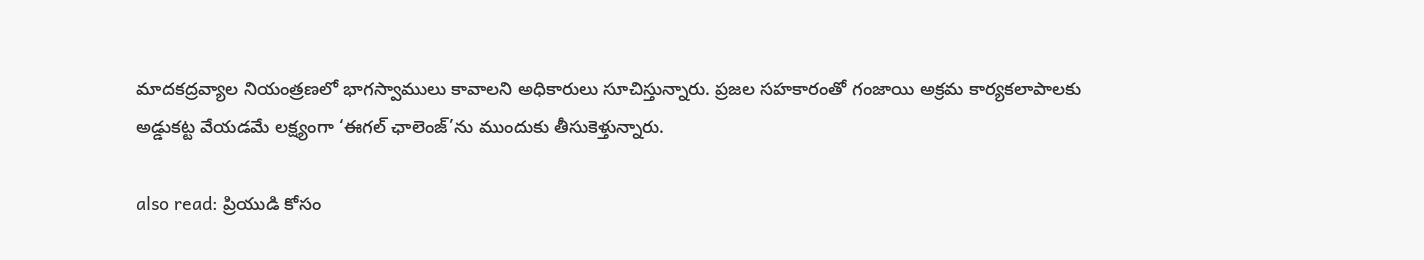మాదకద్రవ్యాల నియంత్రణలో భాగస్వాములు కావాలని అధికారులు సూచిస్తున్నారు. ప్రజల సహకారంతో గంజాయి అక్రమ కార్యకలాపాలకు అడ్డుకట్ట వేయడమే లక్ష్యంగా ‘ఈగల్ ఛాలెంజ్’ను ముందుకు తీసుకెళ్తున్నారు.

also read: ప్రియుడి కోసం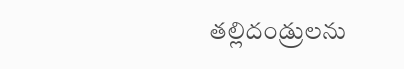తల్లిదండ్రులను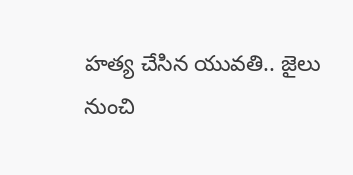హత్య చేసిన యువతి.. జైలు నుంచి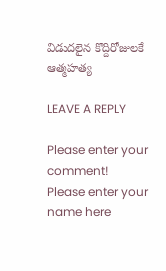విడుదలైన కొద్దిరోజులకే ఆత్మహత్య

LEAVE A REPLY

Please enter your comment!
Please enter your name here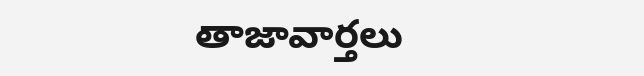తాజావార్తలు